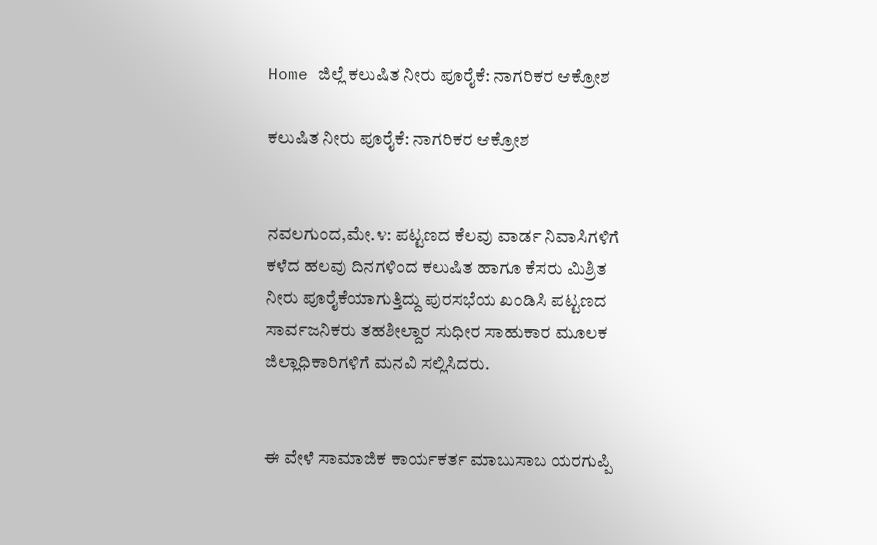Home ಜಿಲ್ಲೆ ಕಲುಷಿತ ನೀರು ಪೂರೈಕೆ: ನಾಗರಿಕರ ಆಕ್ರೋಶ

ಕಲುಷಿತ ನೀರು ಪೂರೈಕೆ: ನಾಗರಿಕರ ಆಕ್ರೋಶ


ನವಲಗುಂದ,ಮೇ.೪: ಪಟ್ಟಣದ ಕೆಲವು ವಾರ್ಡ ನಿವಾಸಿಗಳಿಗೆ ಕಳೆದ ಹಲವು ದಿನಗಳಿಂದ ಕಲುಷಿತ ಹಾಗೂ ಕೆಸರು ಮಿಶ್ರಿತ ನೀರು ಪೂರೈಕೆಯಾಗುತ್ತಿದ್ದು ಪುರಸಭೆಯ ಖಂಡಿಸಿ ಪಟ್ಟಣದ ಸಾರ್ವಜನಿಕರು ತಹಶೀಲ್ದಾರ ಸುಧೀರ ಸಾಹುಕಾರ ಮೂಲಕ ಜಿಲ್ಲಾಧಿಕಾರಿಗಳಿಗೆ ಮನವಿ ಸಲ್ಲಿಸಿದರು.


ಈ ವೇಳೆ ಸಾಮಾಜಿಕ ಕಾರ್ಯಕರ್ತ ಮಾಬುಸಾಬ ಯರಗುಪ್ಪಿ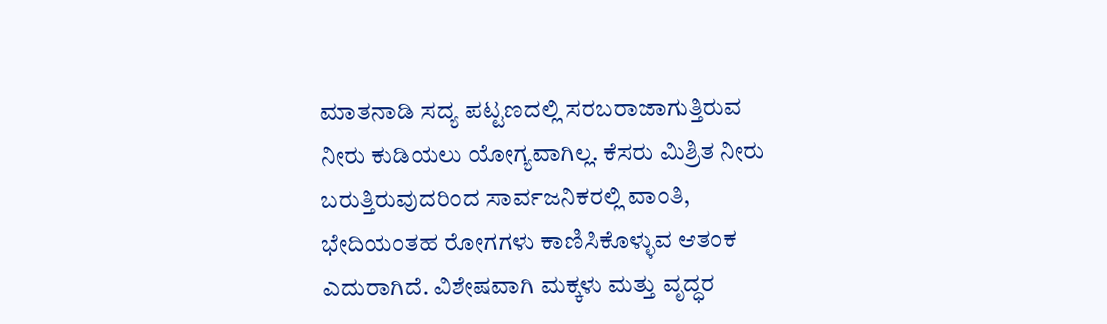ಮಾತನಾಡಿ ಸದ್ಯ ಪಟ್ಟಣದಲ್ಲಿ ಸರಬರಾಜಾಗುತ್ತಿರುವ ನೀರು ಕುಡಿಯಲು ಯೋಗ್ಯವಾಗಿಲ್ಲ. ಕೆಸರು ಮಿಶ್ರಿತ ನೀರು ಬರುತ್ತಿರುವುದರಿಂದ ಸಾರ್ವಜನಿಕರಲ್ಲಿ ವಾಂತಿ, ಭೇದಿಯಂತಹ ರೋಗಗಳು ಕಾಣಿಸಿಕೊಳ್ಳುವ ಆತಂಕ ಎದುರಾಗಿದೆ. ವಿಶೇಷವಾಗಿ ಮಕ್ಕಳು ಮತ್ತು ವೃದ್ಧರ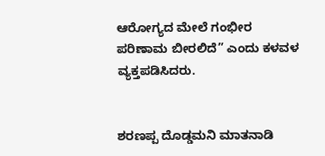ಆರೋಗ್ಯದ ಮೇಲೆ ಗಂಭೀರ ಪರಿಣಾಮ ಬೀರಲಿದೆ” ಎಂದು ಕಳವಳ ವ್ಯಕ್ತಪಡಿಸಿದರು.


ಶರಣಪ್ಪ ದೊಡ್ಡಮನಿ ಮಾತನಾಡಿ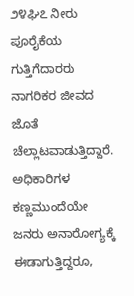೨೪ಘಿ೭ ನೀರು ಪೂರೈಕೆಯ ಗುತ್ತಿಗೆದಾರರು ನಾಗರಿಕರ ಜೀವದ ಜೊತೆ ಚೆಲ್ಲಾಟವಾಡುತ್ತಿದ್ದಾರೆ. ಅಧಿಕಾರಿಗಳ ಕಣ್ಣಮುಂದೆಯೇ ಜನರು ಅನಾರೋಗ್ಯಕ್ಕೆ ಈಡಾಗುತ್ತಿದ್ದರೂ,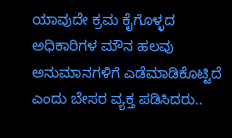ಯಾವುದೇ ಕ್ರಮ ಕೈಗೊಳ್ಳದ ಅಧಿಕಾರಿಗಳ ಮೌನ ಹಲವು ಅನುಮಾನಗಳಿಗೆ ಎಡೆಮಾಡಿಕೊಟ್ಟಿದೆ ಎಂದು ಬೇಸರ ವ್ಯಕ್ತ ಪಡಿಸಿದರು..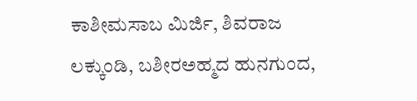ಕಾಶೀಮಸಾಬ ಮಿರ್ಜಿ, ಶಿವರಾಜ ಲಕ್ಕುಂಡಿ, ಬಶೀರಅಹ್ಮದ ಹುನಗುಂದ,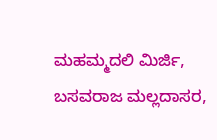ಮಹಮ್ಮದಲಿ ಮಿರ್ಜಿ, ಬಸವರಾಜ ಮಲ್ಲದಾಸರ,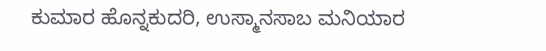ಕುಮಾರ ಹೊನ್ನಕುದರಿ, ಉಸ್ಮಾನಸಾಬ ಮನಿಯಾರ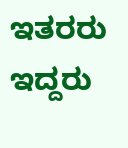ಇತರರು ಇದ್ದರು